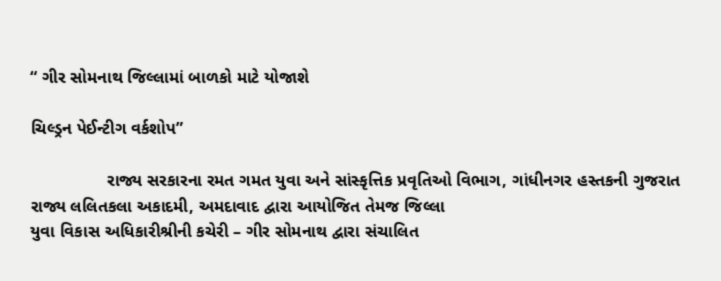“ ગીર સોમનાથ જિલ્લામાં બાળકો માટે યોજાશે

ચિલ્ડ્રન પેઈન્ટીગ વર્કશોપ”

                રાજ્ય સરકારના રમત ગમત યુવા અને સાંસ્કૃત્તિક પ્રવૃતિઓ વિભાગ, ગાંધીનગર હસ્તકની ગુજરાત રાજ્ય લલિતકલા અકાદમી, અમદાવાદ દ્વારા આયોજિત તેમજ જિલ્લા
યુવા વિકાસ અધિકારીશ્રીની કચેરી – ગીર સોમનાથ દ્વારા સંચાલિત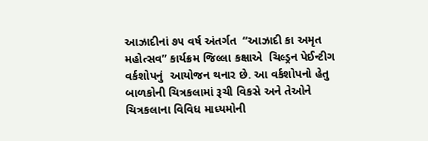આઝાદીનાં ૭૫ વર્ષ અંતર્ગત  “આઝાદી કા અમૃત મહોત્સવ” કાર્યક્રમ જિલ્લા કક્ષાએ  ચિલ્ડ્રન પેઈન્ટીગ વર્કશોપનું  આયોજન થનાર છે. આ વર્કશોપનો હેતુ બાળકોની ચિત્રકલામાં રૂચી વિકસે અને તેઓને ચિત્રકલાના વિવિધ માધ્યમોની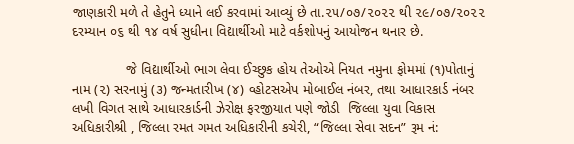જાણકારી મળે તે હેતુને ધ્યાને લઈ કરવામાં આવ્યું છે તા.૨૫/૦૭/૨૦૨૨ થી ૨૯/૦૭/૨૦૨૨ દરમ્યાન ૦૬ થી ૧૪ વર્ષ સુધીના વિદ્યાર્થીઓ માટે વર્કશોપનું આયોજન થનાર છે.

              જે વિદ્યાર્થીઓ ભાગ લેવા ઈચ્છુક હોય તેઓએ નિયત નમુના ફોમમાં (૧)પોતાનું નામ (૨) સરનામું (૩) જન્મતારીખ (૪) વ્હોટસએપ મોબાઈલ નંબર, તથા આધારકાર્ડ નંબર લખી વિગત સાથે આધારકાર્ડની ઝેરોક્ષ ફરજીયાત પણે જોડી  જિલ્લા યુવા વિકાસ અધિકારીશ્રી , જિલ્લા રમત ગમત અધિકારીની કચેરી, “જિલ્લા સેવા સદન” રૂમ નં: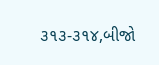૩૧૩-૩૧૪,બીજો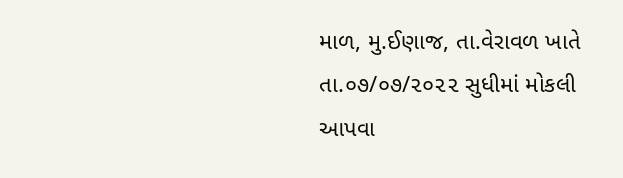માળ, મુ.ઈણાજ, તા.વેરાવળ ખાતે તા.૦૭/૦૭/૨૦૨૨ સુધીમાં મોકલી આપવા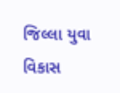જિલ્લા યુવા વિકાસ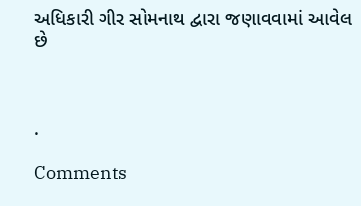અધિકારી ગીર સોમનાથ દ્વારા જણાવવામાં આવેલ છે



.

Comments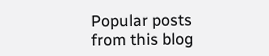Popular posts from this blog